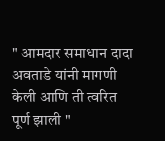" आमदार समाधान दादा अवताडे यांनी मागणी केली आणि ती त्वरित पूर्ण झाली "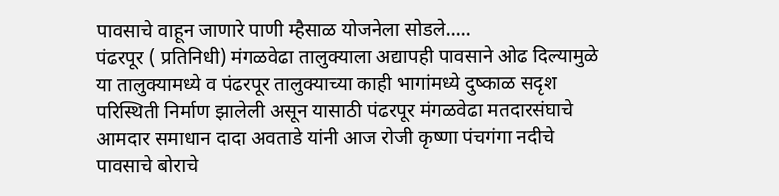पावसाचे वाहून जाणारे पाणी म्हैसाळ योजनेला सोडले.....
पंढरपूर ( प्रतिनिधी) मंगळवेढा तालुक्याला अद्यापही पावसाने ओढ दिल्यामुळे या तालुक्यामध्ये व पंढरपूर तालुक्याच्या काही भागांमध्ये दुष्काळ सदृश परिस्थिती निर्माण झालेली असून यासाठी पंढरपूर मंगळवेढा मतदारसंघाचे आमदार समाधान दादा अवताडे यांनी आज रोजी कृष्णा पंचगंगा नदीचे पावसाचे बोराचे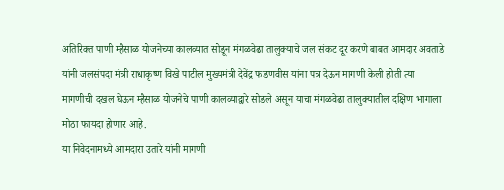अतिरिक्त पाणी म्हैसाळ योजनेच्या कालव्यात सोडून मंगळवेढा तालुक्याचे जल संकट दूर करणे बाबत आमदार अवताडे यांनी जलसंपदा मंत्री राधाकृष्ण विखे पाटील मुख्यमंत्री देवेंद्र फडणवीस यांना पत्र देऊन मागणी केली होती त्या मागणीची दखल घेऊन म्हैसाळ योजनेचे पाणी कालव्याद्वारे सोडले असून याचा मंगळवेढा तालुक्यातील दक्षिण भागाला मोठा फायदा होणार आहे.
या निवेदनामध्ये आमदारा उतारे यांनी मागणी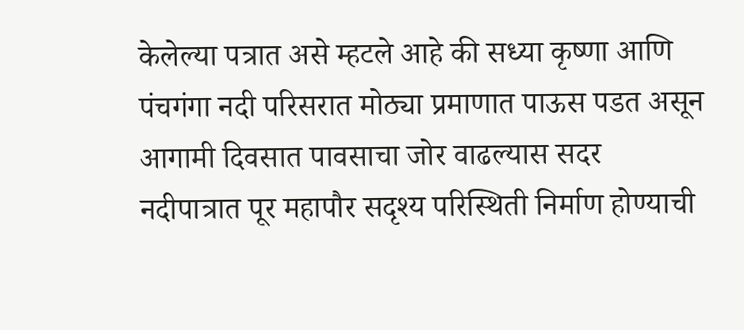केलेल्या पत्रात असे म्हटले आहे की सध्या कृष्णा आणि पंचगंगा नदी परिसरात मोठ्या प्रमाणात पाऊस पडत असून आगामी दिवसात पावसाचा जोर वाढल्यास सदर नदीपात्रात पूर महापौर सदृश्य परिस्थिती निर्माण होण्याची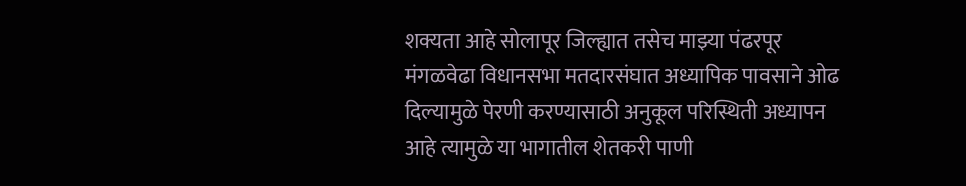शक्यता आहे सोलापूर जिल्ह्यात तसेच माझ्या पंढरपूर मंगळवेढा विधानसभा मतदारसंघात अध्यापिक पावसाने ओढ दिल्यामुळे पेरणी करण्यासाठी अनुकूल परिस्थिती अध्यापन आहे त्यामुळे या भागातील शेतकरी पाणी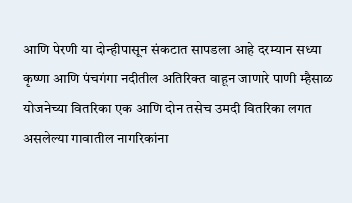आणि पेरणी या दोन्हीपासून संकटात सापडला आहे दरम्यान सध्या कृष्णा आणि पंचगंगा नदीतील अतिरिक्त वाहून जाणारे पाणी म्हैसाळ योजनेच्या वितरिका एक आणि दोन तसेच उमदी वितरिका लगत असलेल्या गावातील नागरिकांना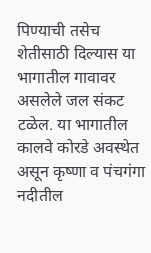पिण्याची तसेच शेतीसाठी दिल्यास या भागातील गावावर असलेले जल संकट टळेल. या भागातील कालवे कोरडे अवस्थेत असून कृष्णा व पंचगंगा नदीतील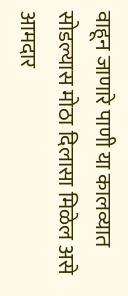वाहून जाणारे पाणी या कालव्यात सोडल्यास मोठा दिलासा मिळेल असे आमदार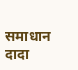समाधान दादा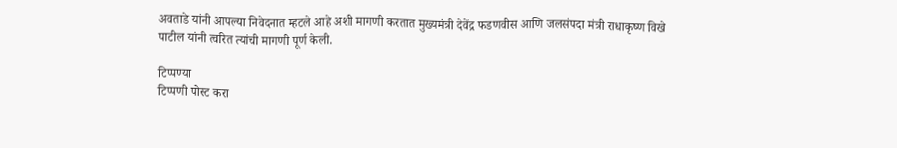अवताडे यांनी आपल्या निवेदनात म्हटले आहे अशी मागणी करतात मुख्यमंत्री देवेंद्र फडणवीस आणि जलसंपदा मंत्री राधाकृष्ण विखे पाटील यांनी त्वरित त्यांची मागणी पूर्ण केली.

टिप्पण्या
टिप्पणी पोस्ट करा